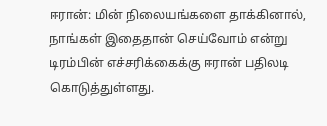ஈரான்: மின் நிலையங்களை தாக்கினால், நாங்கள் இதைதான் செய்வோம் என்று டிரம்பின் எச்சரிக்கைக்கு ஈரான் பதிலடி கொடுத்துள்ளது.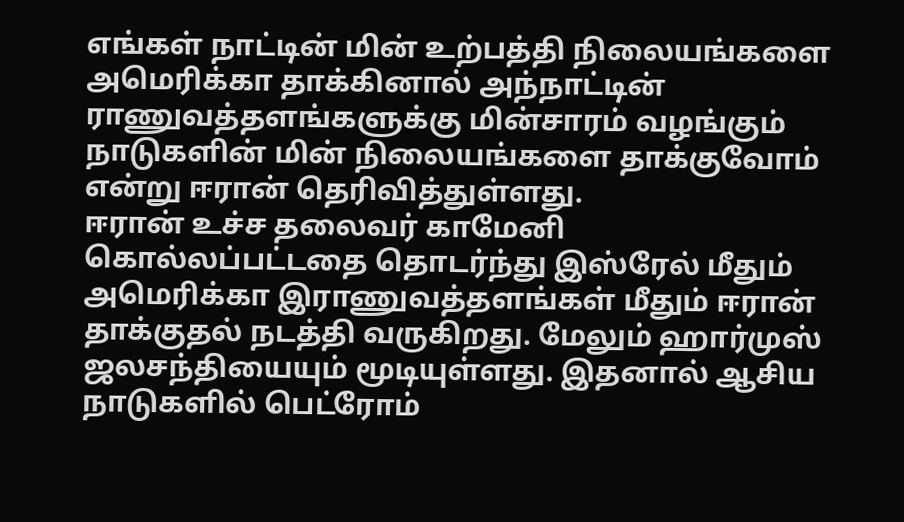எங்கள் நாட்டின் மின் உற்பத்தி நிலையங்களை அமெரிக்கா தாக்கினால் அந்நாட்டின் ராணுவத்தளங்களுக்கு மின்சாரம் வழங்கும் நாடுகளின் மின் நிலையங்களை தாக்குவோம் என்று ஈரான் தெரிவித்துள்ளது.
ஈரான் உச்ச தலைவர் காமேனி கொல்லப்பட்டதை தொடர்ந்து இஸ்ரேல் மீதும் அமெரிக்கா இராணுவத்தளங்கள் மீதும் ஈரான் தாக்குதல் நடத்தி வருகிறது. மேலும் ஹார்முஸ் ஜலசந்தியையும் மூடியுள்ளது. இதனால் ஆசிய நாடுகளில் பெட்ரோம்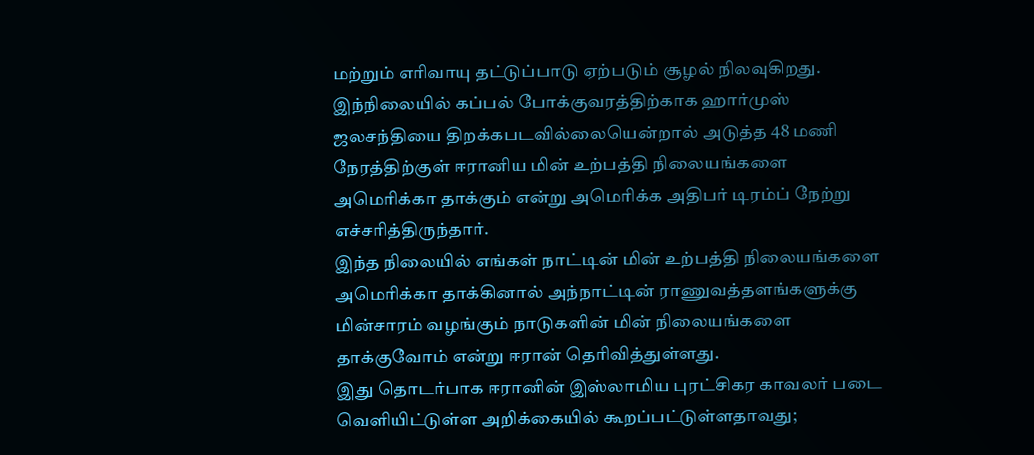மற்றும் எரிவாயு தட்டுப்பாடு ஏற்படும் சூழல் நிலவுகிறது.
இந்நிலையில் கப்பல் போக்குவரத்திற்காக ஹார்முஸ் ஜலசந்தியை திறக்கபடவில்லையென்றால் அடுத்த 48 மணி நேரத்திற்குள் ஈரானிய மின் உற்பத்தி நிலையங்களை அமெரிக்கா தாக்கும் என்று அமெரிக்க அதிபர் டிரம்ப் நேற்று எச்சரித்திருந்தார்.
இந்த நிலையில் எங்கள் நாட்டின் மின் உற்பத்தி நிலையங்களை அமெரிக்கா தாக்கினால் அந்நாட்டின் ராணுவத்தளங்களுக்கு மின்சாரம் வழங்கும் நாடுகளின் மின் நிலையங்களை தாக்குவோம் என்று ஈரான் தெரிவித்துள்ளது.
இது தொடர்பாக ஈரானின் இஸ்லாமிய புரட்சிகர காவலர் படை வெளியிட்டுள்ள அறிக்கையில் கூறப்பட்டுள்ளதாவது;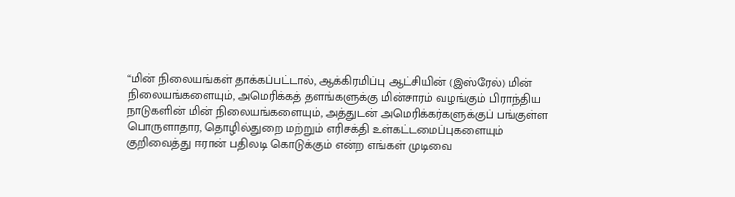“மின் நிலையங்கள் தாக்கப்பட்டால், ஆக்கிரமிப்பு ஆட்சியின் (இஸ்ரேல்) மின் நிலையங்களையும், அமெரிக்கத் தளங்களுக்கு மின்சாரம் வழங்கும் பிராந்திய நாடுகளின் மின் நிலையங்களையும், அத்துடன் அமெரிக்கர்களுக்குப் பங்குள்ள பொருளாதார, தொழில்துறை மற்றும் எரிசக்தி உள்கட்டமைப்புகளையும் குறிவைத்து ஈரான் பதிலடி கொடுக்கும் என்ற எங்கள் முடிவை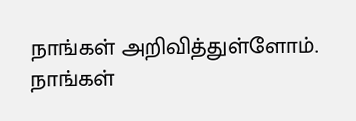நாங்கள் அறிவித்துள்ளோம். நாங்கள்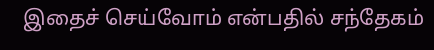இதைச் செய்வோம் என்பதில் சந்தேகம்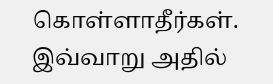கொள்ளாதீர்கள். இவ்வாறு அதில்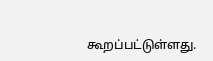கூறப்பட்டுள்ளது.